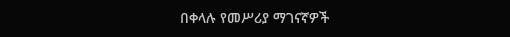በቀላሉ የመሥሪያ ማገናኛዎች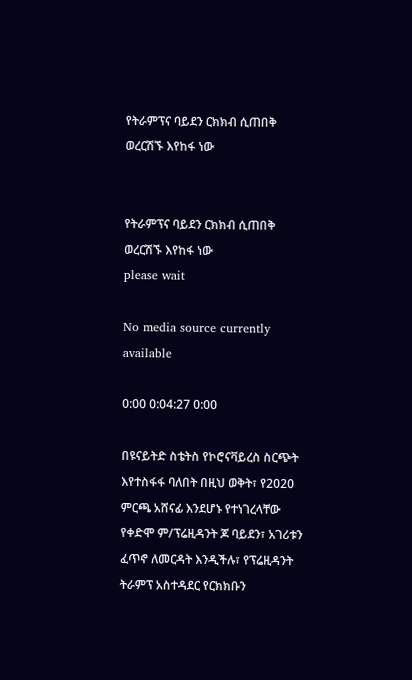የትራምፕና ባይደን ርክክብ ሲጠበቅ ወረርሽኙ እየከፋ ነው


የትራምፕና ባይደን ርክክብ ሲጠበቅ ወረርሽኙ እየከፋ ነው
please wait

No media source currently available

0:00 0:04:27 0:00

በዩናይትድ ስቴትስ የኮሮናቫይረስ ስርጭት እየተስፋፋ ባለበት በዚህ ወቅት፣ የ2020 ምርጫ አሸናፊ እንደሆኑ የተነገረላቸው የቀድሞ ም/ፕሬዚዳንት ጆ ባይደን፣ አገሪቱን ፈጥኖ ለመርዳት እንዲችሉ፣ የፕሬዚዳንት ትራምፕ አስተዳደር የርክክቡን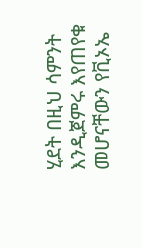ሂደት በዚህ ሳምንት እንዲጀምሩ እየጠየቁ መሆናቸውን የቪኦኤ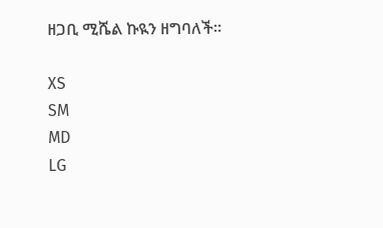ዘጋቢ ሚሼል ኩዪን ዘግባለች፡፡

XS
SM
MD
LG